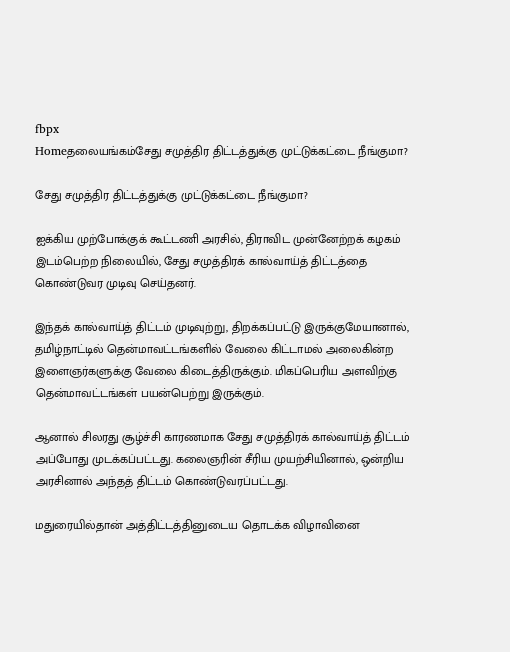fbpx
Homeதலையங்கம்சேது சமுத்திர திட்டத்துக்கு முட்டுக்கட்டை நீங்குமா?

சேது சமுத்திர திட்டத்துக்கு முட்டுக்கட்டை நீங்குமா?

ஐக்கிய முற்போக்குக் கூட்டணி அரசில், திராவிட முன்னேற்றக் கழகம் இடம்பெற்ற நிலையில், சேது சமுத்திரக் கால்வாய்த் திட்டத்தை கொண்டுவர முடிவு செய்தனர்.

இந்தக் கால்வாய்த் திட்டம் முடிவுற்று, திறக்கப்பட்டு இருக்குமேயானால், தமிழ்நாட்டில் தென்மாவட்டங்களில் வேலை கிட்டாமல் அலைகின்ற இளைஞர்களுக்கு வேலை கிடைத்திருக்கும். மிகப்பெரிய அளவிற்கு தென்மாவட்டங்கள் பயன்பெற்று இருக்கும்.

ஆனால் சிலரது சூழ்ச்சி காரணமாக சேது சமுத்திரக் கால்வாய்த் திட்டம் அப்போது முடக்கப்பட்டது. கலைஞரின் சீரிய முயற்சியினால், ஒன்றிய அரசினால் அந்தத் திட்டம் கொண்டுவரப்பட்டது.

மதுரையில்தான் அத்திட்டத்தினுடைய தொடக்க விழாவினை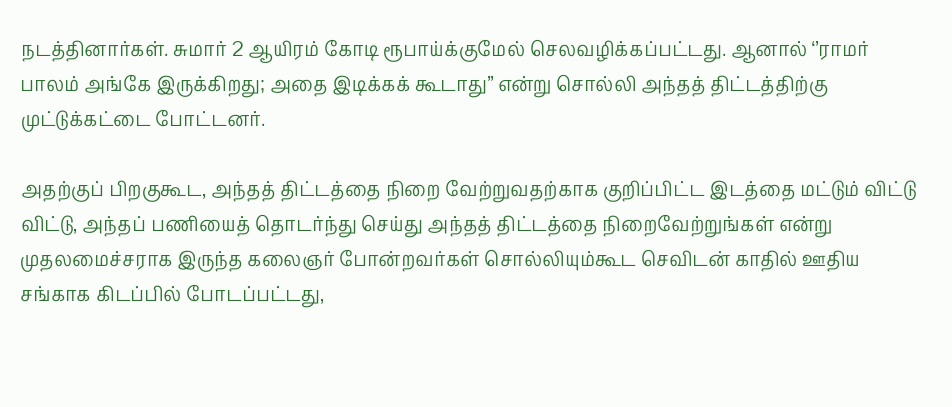நடத்தினார்கள். சுமார் 2 ஆயிரம் கோடி ரூபாய்க்குமேல் செலவழிக்கப்பட்டது. ஆனால் ‘’ராமர் பாலம் அங்கே இருக்கிறது; அதை இடிக்கக் கூடாது’’ என்று சொல்லி அந்தத் திட்டத்திற்கு முட்டுக்கட்டை போட்டனர்.

அதற்குப் பிறகுகூட, அந்தத் திட்டத்தை நிறை வேற்றுவதற்காக குறிப்பிட்ட இடத்தை மட்டும் விட்டு விட்டு, அந்தப் பணியைத் தொடர்ந்து செய்து அந்தத் திட்டத்தை நிறைவேற்றுங்கள் என்று முதலமைச்சராக இருந்த கலைஞர் போன்றவர்கள் சொல்லியும்கூட செவிடன் காதில் ஊதிய சங்காக கிடப்பில் போடப்பட்டது,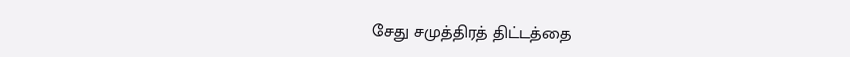சேது சமுத்திரத் திட்டத்தை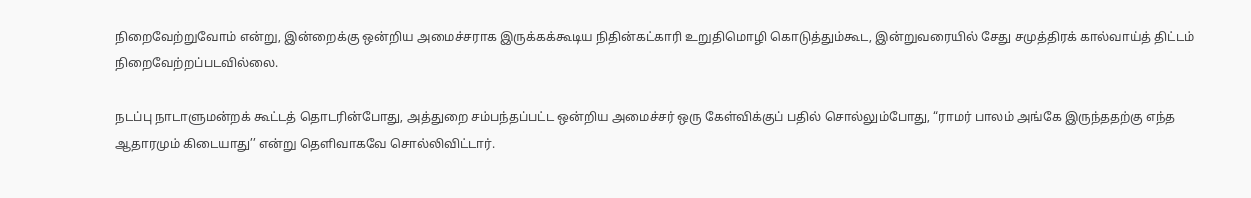நிறைவேற்றுவோம் என்று, இன்றைக்கு ஒன்றிய அமைச்சராக இருக்கக்கூடிய நிதின்கட்காரி உறுதிமொழி கொடுத்தும்கூட, இன்றுவரையில் சேது சமுத்திரக் கால்வாய்த் திட்டம் நிறைவேற்றப்படவில்லை.

நடப்பு நாடாளுமன்றக் கூட்டத் தொடரின்போது, அத்துறை சம்பந்தப்பட்ட ஒன்றிய அமைச்சர் ஒரு கேள்விக்குப் பதில் சொல்லும்போது, “ராமர் பாலம் அங்கே இருந்ததற்கு எந்த ஆதாரமும் கிடையாது’’ என்று தெளிவாகவே சொல்லிவிட்டார்.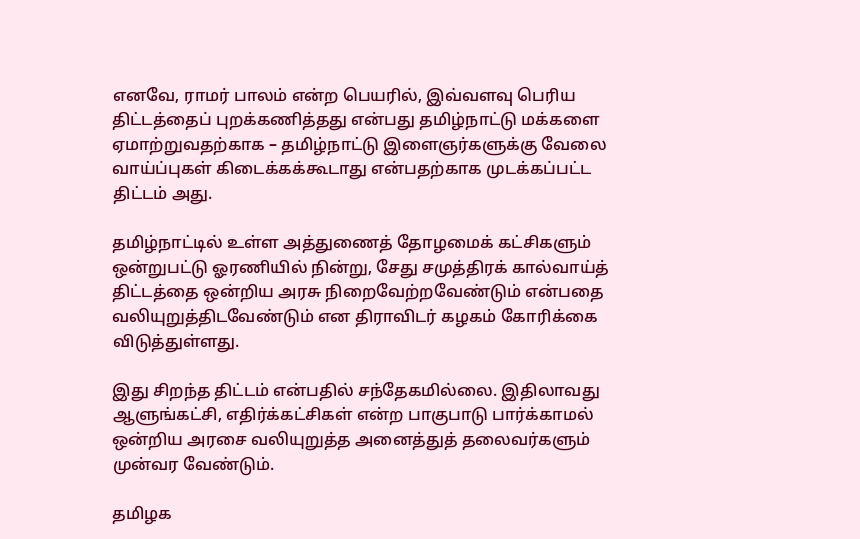எனவே, ராமர் பாலம் என்ற பெயரில், இவ்வளவு பெரிய திட்டத்தைப் புறக்கணித்தது என்பது தமிழ்நாட்டு மக்களை ஏமாற்றுவதற்காக – தமிழ்நாட்டு இளைஞர்களுக்கு வேலை வாய்ப்புகள் கிடைக்கக்கூடாது என்பதற்காக முடக்கப்பட்ட திட்டம் அது.

தமிழ்நாட்டில் உள்ள அத்துணைத் தோழமைக் கட்சிகளும் ஒன்றுபட்டு ஓரணியில் நின்று, சேது சமுத்திரக் கால்வாய்த் திட்டத்தை ஒன்றிய அரசு நிறைவேற்றவேண்டும் என்பதை வலியுறுத்திடவேண்டும் என திராவிடர் கழகம் கோரிக்கை விடுத்துள்ளது.

இது சிறந்த திட்டம் என்பதில் சந்தேகமில்லை. இதிலாவது ஆளுங்கட்சி, எதிர்க்கட்சிகள் என்ற பாகுபாடு பார்க்காமல் ஒன்றிய அரசை வலியுறுத்த அனைத்துத் தலைவர்களும் முன்வர வேண்டும்.

தமிழக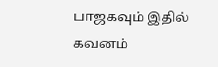பாஜகவும் இதில் கவனம்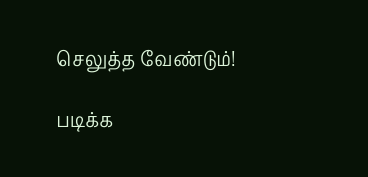செலுத்த வேண்டும்!

படிக்க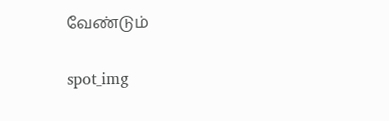வேண்டும்

spot_img